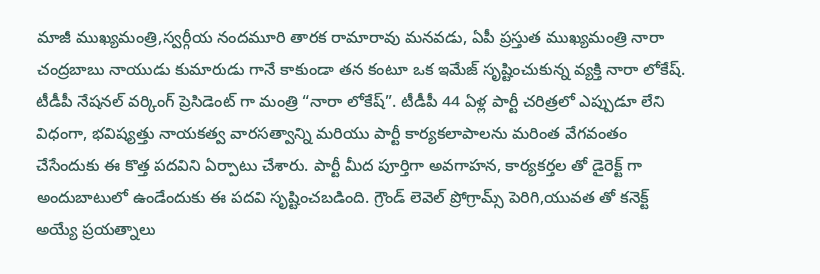మాజీ ముఖ్యమంత్రి,స్వర్గీయ నందమూరి తారక రామారావు మనవడు, ఏపీ ప్రస్తుత ముఖ్యమంత్రి నారా చంద్రబాబు నాయుడు కుమారుడు గానే కాకుండా తన కంటూ ఒక ఇమేజ్ సృష్టించుకున్న వ్యక్తి నారా లోకేష్.
టీడీపీ నేషనల్ వర్కింగ్ ప్రెసిడెంట్ గా మంత్రి “నారా లోకేష్”. టీడీపీ 44 ఏళ్ల పార్టీ చరిత్రలో ఎప్పుడూ లేని విధంగా, భవిష్యత్తు నాయకత్వ వారసత్వాన్ని మరియు పార్టీ కార్యకలాపాలను మరింత వేగవంతం చేసేందుకు ఈ కొత్త పదవిని ఏర్పాటు చేశారు. పార్టీ మీద పూర్తిగా అవగాహన, కార్యకర్తల తో డైరెక్ట్ గా అందుబాటులో ఉండేందుకు ఈ పదవి సృష్టించబడింది. గ్రౌండ్ లెవెల్ ప్రోగ్రామ్స్ పెరిగి,యువత తో కనెక్ట్ అయ్యే ప్రయత్నాలు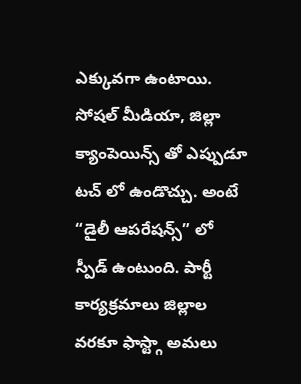ఎక్కువగా ఉంటాయి.
సోషల్ మీడియా, జిల్లా క్యాంపెయిన్స్ తో ఎప్పుడూ టచ్ లో ఉండొచ్చు. అంటే “డైలీ ఆపరేషన్స్” లో స్పీడ్ ఉంటుంది. పార్టీ కార్యక్రమాలు జిల్లాల వరకూ ఫాస్ట్గా అమలు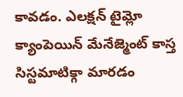కావడం. ఎలక్షన్ టైమ్లో క్యాంపెయిన్ మేనేజ్మెంట్ కాస్త సిస్టమాటిక్గా మారడం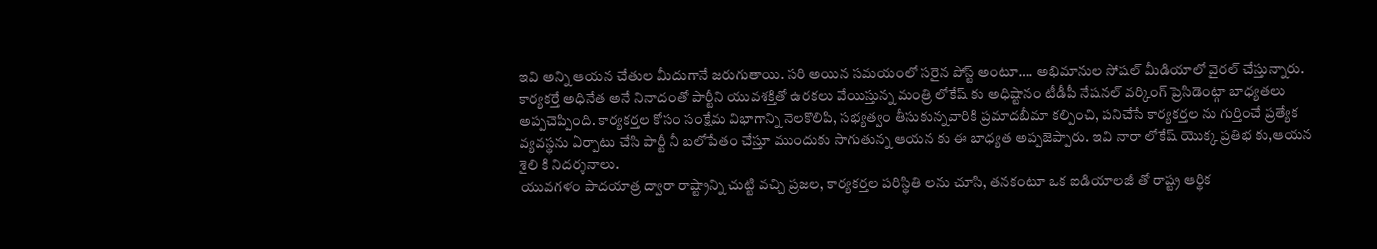ఇవి అన్ని ఆయన చేతుల మీదుగానే జరుగుతాయి. సరి అయిన సమయంలో సరైన పోస్ట్ అంటూ…. అభిమానుల సోషల్ మీడియాలో వైరల్ చేస్తున్నారు.
కార్యకర్తే అధినేత అనే నినాదంతో పార్టీని యువశక్తితో ఉరకలు వేయిస్తున్న మంత్రి లోకేష్ కు అధిష్టానం టీడీపీ నేషనల్ వర్కింగ్ ప్రెసిడెంట్గా బాధ్యతలు అప్పచెప్పింది. కార్యకర్తల కోసం సంక్షేమ విభాగాన్ని నెలకొలిపి, సభ్యత్వం తీసుకున్నవారికి ప్రమాదబీమా కల్పించి, పనిచేసే కార్యకర్తల ను గుర్తించే ప్రత్యేక వ్యవస్థను ఏర్పాటు చేసి పార్టీ నీ బలోపేతం చేస్తూ ముందుకు సాగుతున్న ఆయన కు ఈ బాధ్యత అప్పజెప్పారు. ఇవి నారా లోకేష్ యొక్క ప్రతిభ కు,ఆయన శైలి కి నిదర్శనాలు.
యువగళం పాదయాత్ర ద్వారా రాష్ట్రాన్ని చుట్టి వచ్చి ప్రజల, కార్యకర్తల పరిస్థితి లను చూసి, తనకంటూ ఒక ఐడియాలజీ తో రాష్ట్ర ఆర్థిక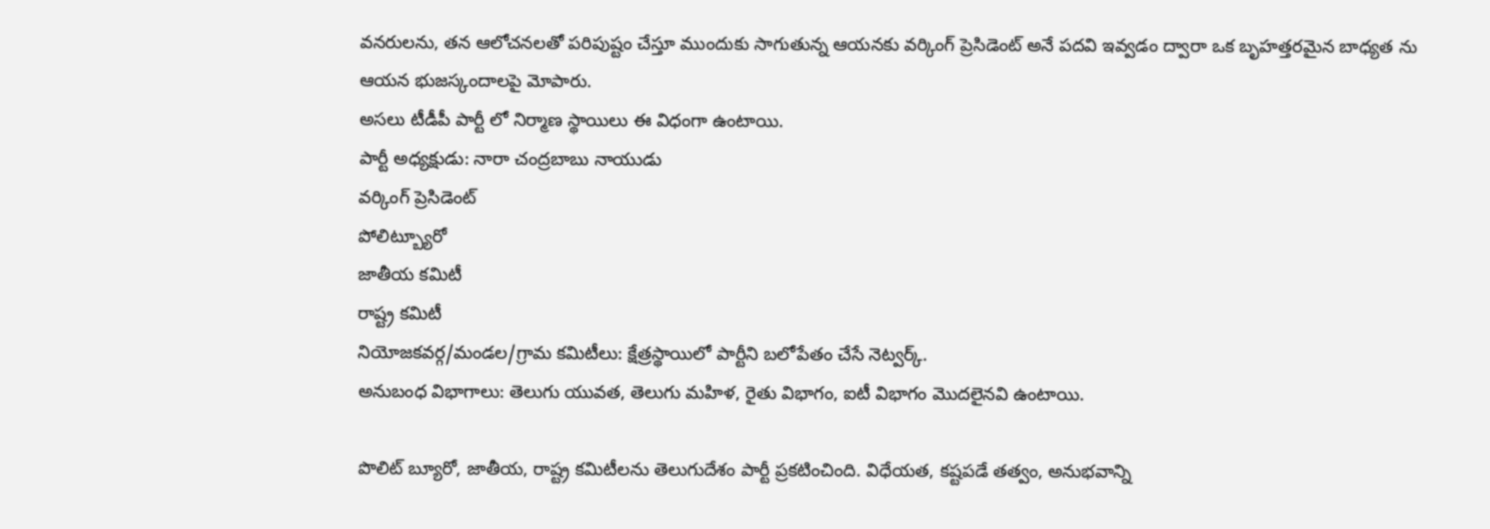వనరులను, తన ఆలోచనలతో పరిపుష్టం చేస్తూ ముందుకు సాగుతున్న ఆయనకు వర్కింగ్ ప్రెసిడెంట్ అనే పదవి ఇవ్వడం ద్వారా ఒక బృహత్తరమైన బాధ్యత ను ఆయన భుజస్కందాలపై మోపారు.
అసలు టీడీపీ పార్టీ లో నిర్మాణ స్థాయిలు ఈ విధంగా ఉంటాయి.
పార్టీ అధ్యక్షుడు: నారా చంద్రబాబు నాయుడు
వర్కింగ్ ప్రెసిడెంట్
పోలిట్బ్యూరో
జాతీయ కమిటీ
రాష్ట్ర కమిటీ
నియోజకవర్గ/మండల/గ్రామ కమిటీలు: క్షేత్రస్థాయిలో పార్టీని బలోపేతం చేసే నెట్వర్క్.
అనుబంధ విభాగాలు: తెలుగు యువత, తెలుగు మహిళ, రైతు విభాగం, ఐటీ విభాగం మొదలైనవి ఉంటాయి.

పొలిట్ బ్యూరో, జాతీయ, రాష్ట్ర కమిటీలను తెలుగుదేశం పార్టీ ప్రకటించింది. విధేయత, కష్టపడే తత్వం, అనుభవాన్ని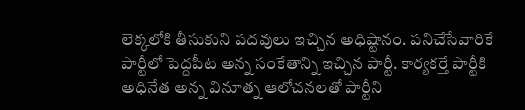లెక్కలోకి తీసుకుని పదవులు ఇచ్చిన అధిష్టానం. పనిచేసేవారికే పార్టీలో పెద్దపీట అన్న సంకేతాన్ని ఇచ్చిన పార్టీ. కార్యకర్తే పార్టీకి అధినేత అన్న వినూత్న ఆలోచనలతో పార్టీని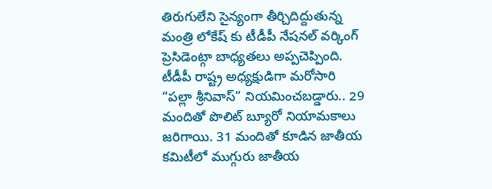తిరుగులేని సైన్యంగా తీర్చిదిద్దుతున్న మంత్రి లోకేష్ కు టీడీపీ నేషనల్ వర్కింగ్ ప్రెసిడెంట్గా బాధ్యతలు అప్పచెప్పింది.
టీడీపీ రాష్ట్ర అధ్యక్షుడిగా మరోసారి “పల్లా శ్రీనివాస్” నియమించబడ్డారు.. 29 మందితో పొలిట్ బ్యూరో నియామకాలు జరిగాయి. 31 మందితో కూడిన జాతీయ కమిటీలో ముగ్గురు జాతీయ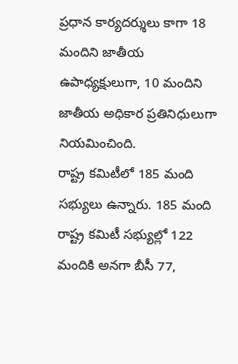ప్రధాన కార్యదర్శులు కాగా 18 మందిని జాతీయ ఉపాధ్యక్షులుగా, 10 మందిని జాతీయ అధికార ప్రతినిధులుగా నియమించింది.
రాష్ట్ర కమిటీలో 185 మంది సభ్యులు ఉన్నారు. 185 మంది రాష్ట్ర కమిటీ సభ్యుల్లో 122 మందికి అనగా బీసీ 77,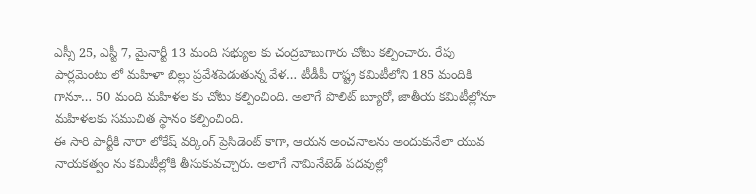ఎస్సీ 25, ఎస్టీ 7, మైనార్టీ 13 మంది సభ్యుల కు చంద్రబాబుగారు చోటు కల్పించారు. రేపు పార్లమెంటు లో మహిళా బిల్లు ప్రవేశపెడుతున్న వేళ… టీడీపీ రాష్ట్ర కమిటీలోని 185 మందికి గానూ… 50 మంది మహిళల కు చోటు కల్పించింది. అలాగే పొలిట్ బ్యూరో, జాతీయ కమిటీల్లోనూ మహిళలకు సముచిత స్థానం కల్పించింది.
ఈ సారి పార్టీకి నారా లోకేష్ వర్కింగ్ ప్రెసిడెంట్ కాగా, ఆయన అంచనాలను అందుకునేలా యువ నాయకత్వం ను కమిటీల్లోకి తీసుకువచ్చారు. అలాగే నామినేటెడ్ పదవుల్లో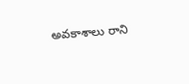అవకాశాలు రాని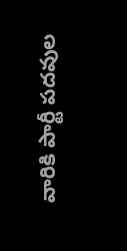వారికి పార్టీ పదవుల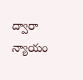ద్వారా న్యాయం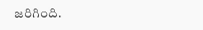జరిగింది.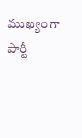ముఖ్యంగా పార్టీ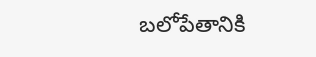బలోపేతానికి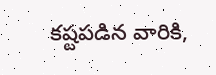కష్టపడిన వారికి,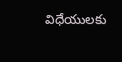విధేయులకు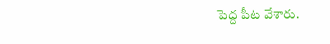పెద్ద పీట వేశారు.